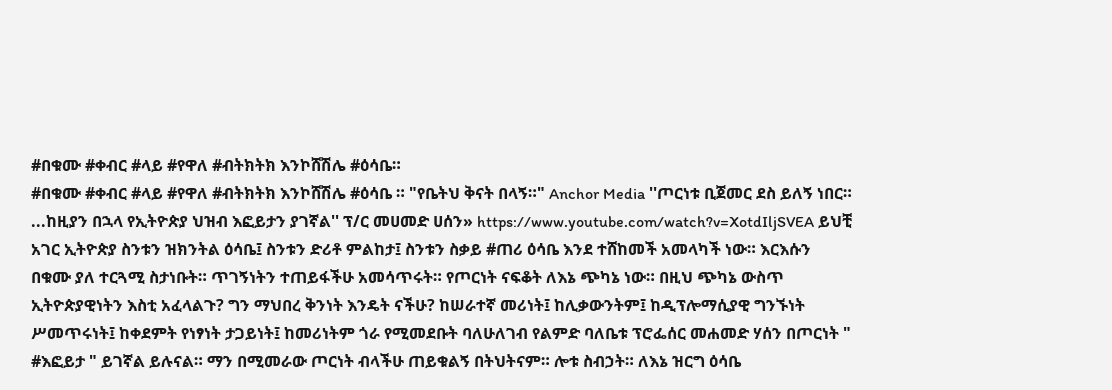#በቁሙ #ቀብር #ላይ #የዋለ #ብትክትክ እንኮሸሽሌ #ዕሳቤ።
#በቁሙ #ቀብር #ላይ #የዋለ #ብትክትክ እንኮሸሽሌ #ዕሳቤ ። "የቤትህ ቅናት በላኝ።" Anchor Media ''ጦርነቱ ቢጀመር ደስ ይለኝ ነበር። ...ከዚያን በኋላ የኢትዮጵያ ህዝብ እፎይታን ያገኛል'' ፕ/ር መሀመድ ሀሰን» https://www.youtube.com/watch?v=XotdIljSVEA ይህቺ አገር ኢትዮጵያ ስንቱን ዝክንትል ዕሳቤ፤ ስንቱን ድሪቶ ምልከታ፤ ስንቱን ስቃይ #ጠሪ ዕሳቤ እንደ ተሸከመች አመላካች ነው። እርእሱን በቁሙ ያለ ተርጓሚ ስታነቡት። ጥገኝነትን ተጠይፋችሁ አመሳጥሩት። የጦርነት ናፍቆት ለእኔ ጭካኔ ነው። በዚህ ጭካኔ ውስጥ ኢትዮጵያዊነትን እስቲ አፈላልጉ? ግን ማህበረ ቅንነት እንዴት ናችሁ? ከሠራተኛ መሪነት፤ ከሊቃውንትም፤ ከዲፕሎማሲያዊ ግንኙነት ሥመጥሩነት፤ ከቀደምት የነፃነት ታጋይነት፤ ከመሪነትም ጎራ የሚመደቡት ባለሁለገብ የልምድ ባለቤቱ ፕሮፌሰር መሐመድ ሃሰን በጦርነት " #እፎይታ " ይገኛል ይሉናል። ማን በሚመራው ጦርነት ብላችሁ ጠይቁልኝ በትህትናም። ሎቱ ስብኃት። ለእኔ ዝርግ ዕሳቤ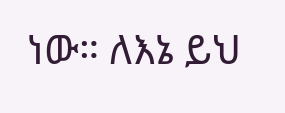ነው። ለእኔ ይህ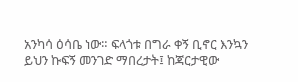አንካሳ ዕሳቤ ነው። ፍላጎቱ በግራ ቀኝ ቢኖር እንኳን ይህን ኩፍኝ መንገድ ማበረታት፤ ከጃርታዊው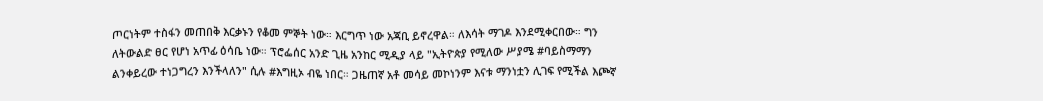ጦርነትም ተስፋን መጠበቅ እርቃኑን የቆመ ምኞት ነው። እርግጥ ነው አጃቢ ይኖረዋል። ለእሳት ማገዶ እንደሚቀርበው። ግን ለትውልድ ፀር የሆነ አጥፊ ዕሳቤ ነው። ፕሮፌሰር አንድ ጊዜ አንከር ሚዲያ ላይ "ኢትዮጵያ የሚለው ሥያሜ #ባይስማማን ልንቀይረው ተነጋግረን እንችላለን" ሲሉ #እግዚኦ ብዬ ነበር። ጋዜጠኛ አቶ መሳይ መኮነንም እናቱ ማንነቷን ሊገፍ የሚችል እጮኛ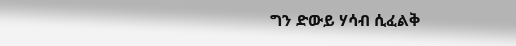ግን ድውይ ሃሳብ ሲፈልቅ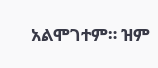አልሞገተም። ዝም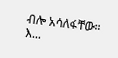ብሎ አሳለፋቸው። እ...